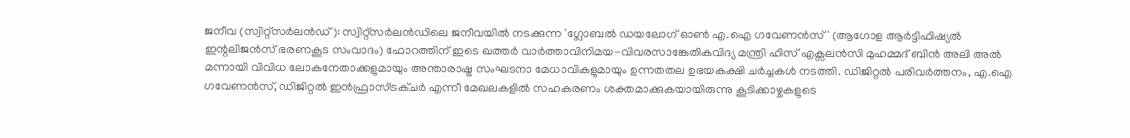ജനീവ (സ്വിറ്റ്സർലൻഡ്): സ്വിറ്റ്സർലൻഡിലെ ജനീവയിൽ നടക്കുന്ന 'ഗ്ലോബൽ ഡയലോഗ് ഓൺ എ.ഐ ഗവേണൻസ്' (ആഗോള ആർട്ടിഫിഷ്യൽ ഇന്റലിജൻസ് ഭരണകൂട സംവാദം) ഫോറത്തിന് ഇടെ ഖത്തർ വാർത്താവിനിമയ-വിവരസാങ്കേതികവിദ്യ മന്ത്രി ഹിസ് എക്സലൻസി മുഹമ്മദ് ബിൻ അലി അൽ മന്നായി വിവിധ ലോകനേതാക്കളുമായും അന്താരാഷ്ട്ര സംഘടനാ മേധാവികളുമായും ഉന്നതതല ഉഭയകക്ഷി ചർച്ചകൾ നടത്തി. ഡിജിറ്റൽ പരിവർത്തനം, എ.ഐ ഗവേണൻസ്, ഡിജിറ്റൽ ഇൻഫ്രാസ്ട്രക്ചർ എന്നീ മേഖലകളിൽ സഹകരണം ശക്തമാക്കുകയായിരുന്നു കൂടിക്കാഴ്ചകളുടെ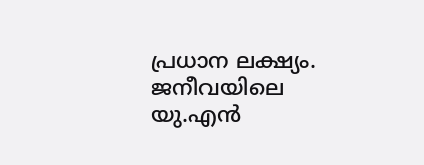പ്രധാന ലക്ഷ്യം.
ജനീവയിലെ യു.എൻ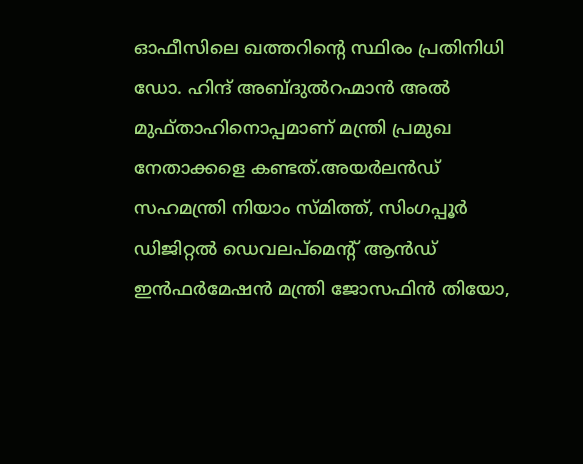ഓഫീസിലെ ഖത്തറിന്റെ സ്ഥിരം പ്രതിനിധി ഡോ. ഹിന്ദ് അബ്ദുൽറഹ്മാൻ അൽ മുഫ്താഹിനൊപ്പമാണ് മന്ത്രി പ്രമുഖ നേതാക്കളെ കണ്ടത്.അയർലൻഡ് സഹമന്ത്രി നിയാം സ്മിത്ത്, സിംഗപ്പൂർ ഡിജിറ്റൽ ഡെവലപ്മെന്റ് ആൻഡ് ഇൻഫർമേഷൻ മന്ത്രി ജോസഫിൻ തിയോ,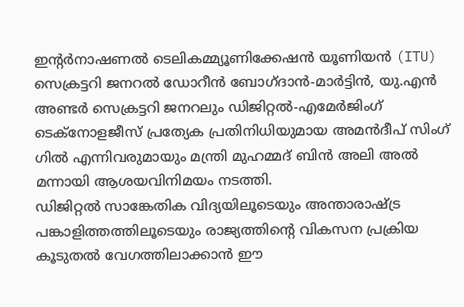ഇന്റർനാഷണൽ ടെലികമ്മ്യൂണിക്കേഷൻ യൂണിയൻ (ITU) സെക്രട്ടറി ജനറൽ ഡോറീൻ ബോഗ്ദാൻ-മാർട്ടിൻ, യു.എൻ അണ്ടർ സെക്രട്ടറി ജനറലും ഡിജിറ്റൽ-എമേർജിംഗ് ടെക്നോളജീസ് പ്രത്യേക പ്രതിനിധിയുമായ അമൻദീപ് സിംഗ് ഗിൽ എന്നിവരുമായും മന്ത്രി മുഹമ്മദ് ബിൻ അലി അൽ മന്നായി ആശയവിനിമയം നടത്തി.
ഡിജിറ്റൽ സാങ്കേതിക വിദ്യയിലൂടെയും അന്താരാഷ്ട്ര പങ്കാളിത്തത്തിലൂടെയും രാജ്യത്തിന്റെ വികസന പ്രക്രിയ കൂടുതൽ വേഗത്തിലാക്കാൻ ഈ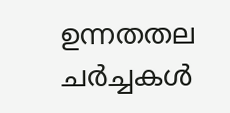ഉന്നതതല ചർച്ചകൾ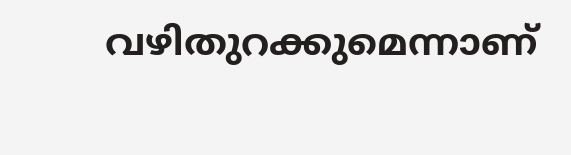വഴിതുറക്കുമെന്നാണ്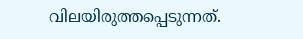വിലയിരുത്തപ്പെടുന്നത്.